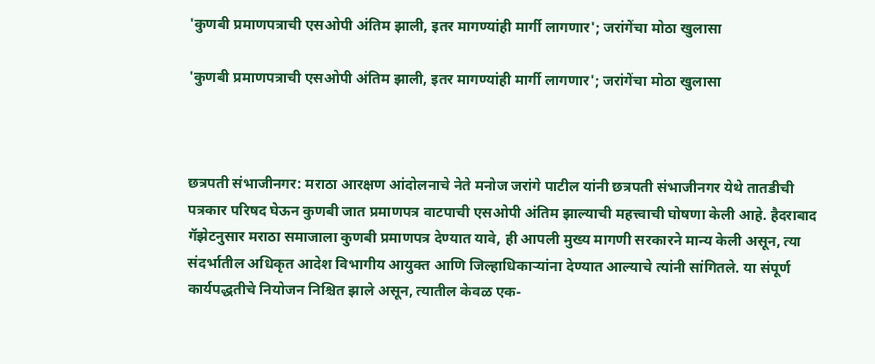'कुणबी प्रमाणपत्राची एसओपी अंतिम झाली, इतर मागण्यांही मार्गी लागणार'; जरांगेंचा मोठा खुलासा

'कुणबी प्रमाणपत्राची एसओपी अंतिम झाली, इतर मागण्यांही मार्गी लागणार'; जरांगेंचा मोठा खुलासा



छत्रपती संभाजीनगर: मराठा आरक्षण आंदोलनाचे नेते मनोज जरांगे पाटील यांनी छत्रपती संभाजीनगर येथे तातडीची पत्रकार परिषद घेऊन कुणबी जात प्रमाणपत्र वाटपाची एसओपी अंतिम झाल्याची महत्त्वाची घोषणा केली आहे. हैदराबाद गॅझेटनुसार मराठा समाजाला कुणबी प्रमाणपत्र देण्यात यावे, ही आपली मुख्य मागणी सरकारने मान्य केली असून, त्या संदर्भातील अधिकृत आदेश विभागीय आयुक्त आणि जिल्हाधिकाऱ्यांना देण्यात आल्याचे त्यांनी सांगितले. या संपूर्ण कार्यपद्धतीचे नियोजन निश्चित झाले असून, त्यातील केवळ एक-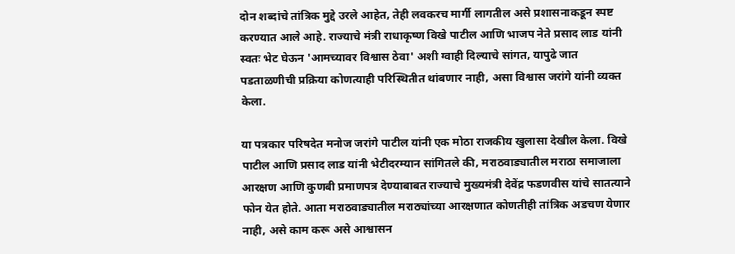दोन शब्दांचे तांत्रिक मुद्दे उरले आहेत, तेही लवकरच मार्गी लागतील असे प्रशासनाकडून स्पष्ट करण्यात आले आहे. राज्याचे मंत्री राधाकृष्ण विखे पाटील आणि भाजप नेते प्रसाद लाड यांनी स्वतः भेट घेऊन 'आमच्यावर विश्वास ठेवा' अशी ग्वाही दिल्याचे सांगत, यापुढे जात पडताळणीची प्रक्रिया कोणत्याही परिस्थितीत थांबणार नाही, असा विश्वास जरांगे यांनी व्यक्त केला.

या पत्रकार परिषदेत मनोज जरांगे पाटील यांनी एक मोठा राजकीय खुलासा देखील केला. विखे पाटील आणि प्रसाद लाड यांनी भेटीदरम्यान सांगितले की, मराठवाड्यातील मराठा समाजाला आरक्षण आणि कुणबी प्रमाणपत्र देण्याबाबत राज्याचे मुख्यमंत्री देवेंद्र फडणवीस यांचे सातत्याने फोन येत होते. आता मराठवाड्यातील मराठ्यांच्या आरक्षणात कोणतीही तांत्रिक अडचण येणार नाही, असे काम करू असे आश्वासन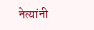नेत्यांनी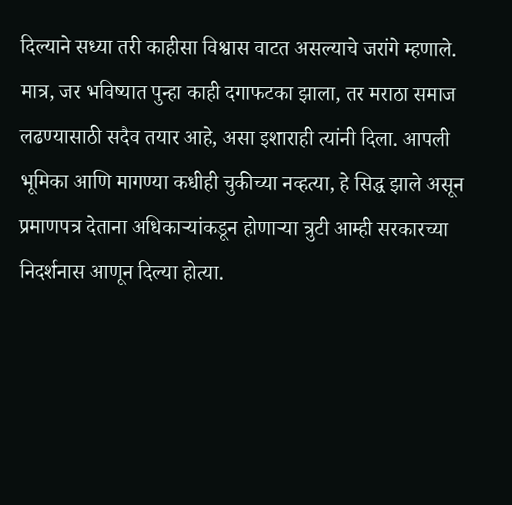दिल्याने सध्या तरी काहीसा विश्वास वाटत असल्याचे जरांगे म्हणाले. मात्र, जर भविष्यात पुन्हा काही दगाफटका झाला, तर मराठा समाज लढण्यासाठी सदैव तयार आहे, असा इशाराही त्यांनी दिला. आपली भूमिका आणि मागण्या कधीही चुकीच्या नव्हत्या, हे सिद्ध झाले असून प्रमाणपत्र देताना अधिकाऱ्यांकडून होणाऱ्या त्रुटी आम्ही सरकारच्या निदर्शनास आणून दिल्या होत्या.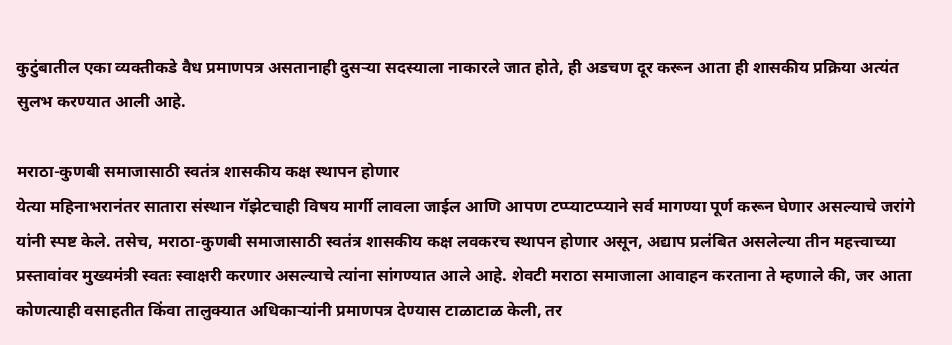कुटुंबातील एका व्यक्तीकडे वैध प्रमाणपत्र असतानाही दुसऱ्या सदस्याला नाकारले जात होते, ही अडचण दूर करून आता ही शासकीय प्रक्रिया अत्यंत सुलभ करण्यात आली आहे.

मराठा-कुणबी समाजासाठी स्वतंत्र शासकीय कक्ष स्थापन होणार
येत्या महिनाभरानंतर सातारा संस्थान गॅझेटचाही विषय मार्गी लावला जाईल आणि आपण टप्प्याटप्प्याने सर्व मागण्या पूर्ण करून घेणार असल्याचे जरांगे यांनी स्पष्ट केले. तसेच, मराठा-कुणबी समाजासाठी स्वतंत्र शासकीय कक्ष लवकरच स्थापन होणार असून, अद्याप प्रलंबित असलेल्या तीन महत्त्वाच्या प्रस्तावांवर मुख्यमंत्री स्वतः स्वाक्षरी करणार असल्याचे त्यांना सांगण्यात आले आहे. शेवटी मराठा समाजाला आवाहन करताना ते म्हणाले की, जर आता कोणत्याही वसाहतीत किंवा तालुक्यात अधिकाऱ्यांनी प्रमाणपत्र देण्यास टाळाटाळ केली, तर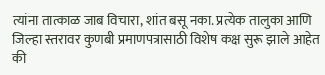त्यांना तात्काळ जाब विचारा, शांत बसू नका. प्रत्येक तालुका आणि जिल्हा स्तरावर कुणबी प्रमाणपत्रासाठी विशेष कक्ष सुरू झाले आहेत की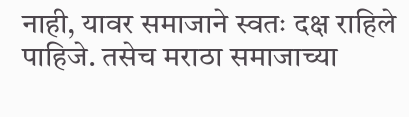नाही, यावर समाजाने स्वतः दक्ष राहिले पाहिजे. तसेच मराठा समाजाच्या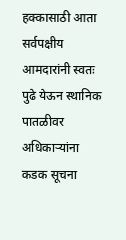हक्कासाठी आता सर्वपक्षीय आमदारांनी स्वतः पुढे येऊन स्थानिक पातळीवर अधिकाऱ्यांना कडक सूचना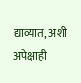द्याव्यात, अशी अपेक्षाही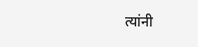त्यांनी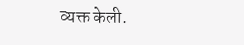व्यक्त केली.